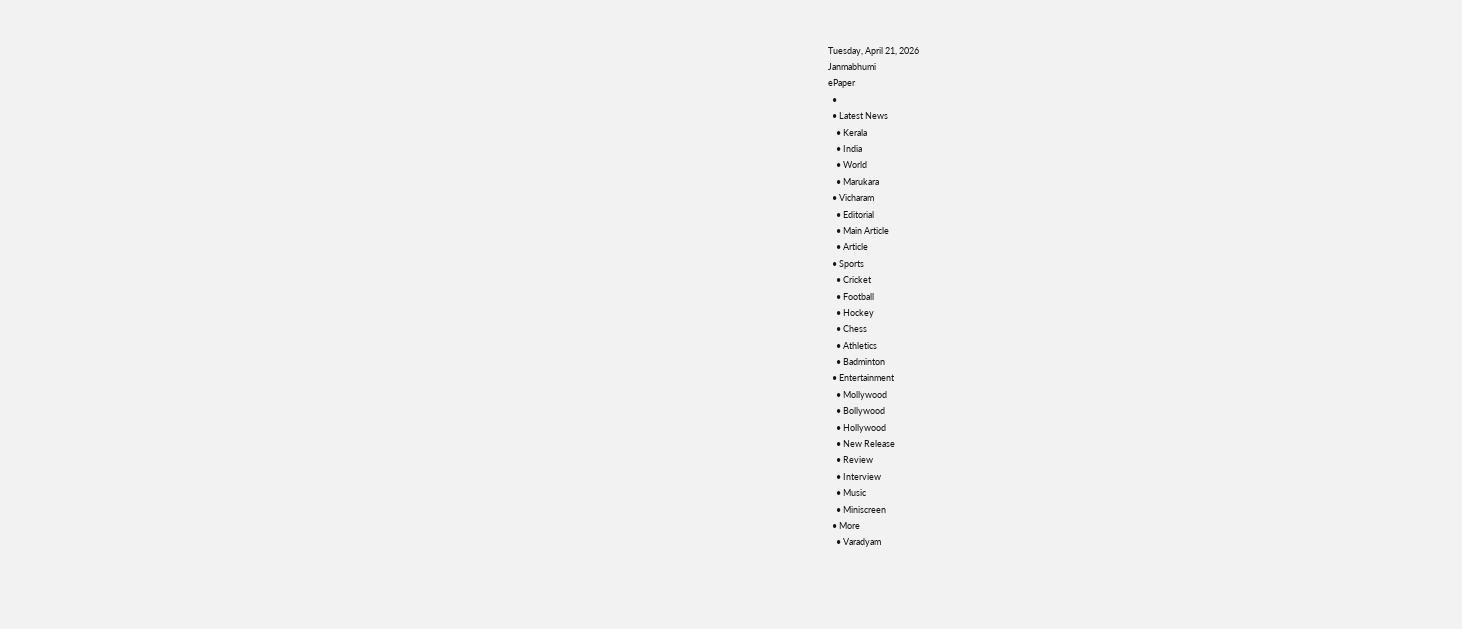Tuesday, April 21, 2026
Janmabhumi
ePaper
  •
  • Latest News
    • Kerala
    • India
    • World
    • Marukara
  • Vicharam
    • Editorial
    • Main Article
    • Article
  • Sports
    • Cricket
    • Football
    • Hockey
    • Chess
    • Athletics
    • Badminton
  • Entertainment
    • Mollywood
    • Bollywood
    • Hollywood
    • New Release
    • Review
    • Interview
    • Music
    • Miniscreen
  • More
    • Varadyam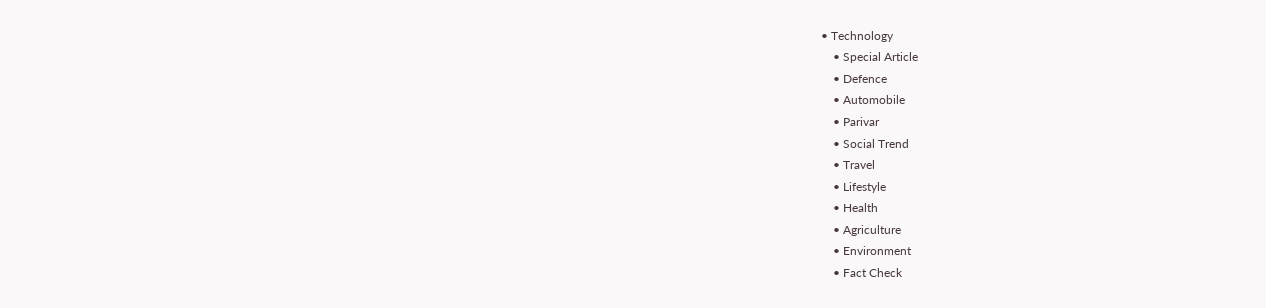• Technology
    • Special Article
    • Defence
    • Automobile
    • Parivar
    • Social Trend
    • Travel
    • Lifestyle
    • Health
    • Agriculture
    • Environment
    • Fact Check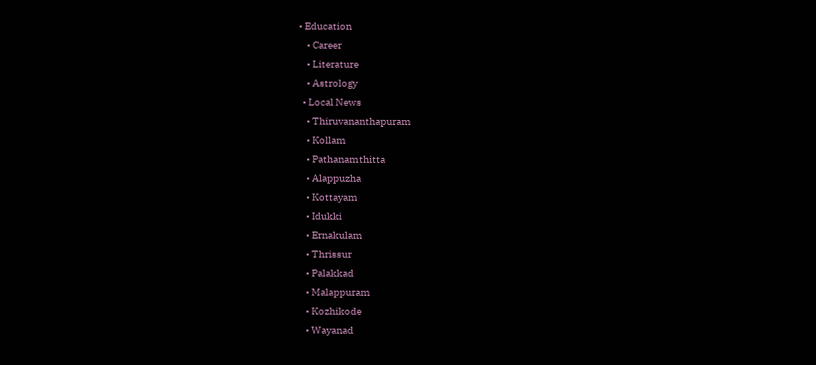• Education
    • Career
    • Literature
    • Astrology
  • Local News
    • Thiruvananthapuram
    • Kollam
    • Pathanamthitta
    • Alappuzha
    • Kottayam
    • Idukki
    • Ernakulam
    • Thrissur
    • Palakkad
    • Malappuram
    • Kozhikode
    • Wayanad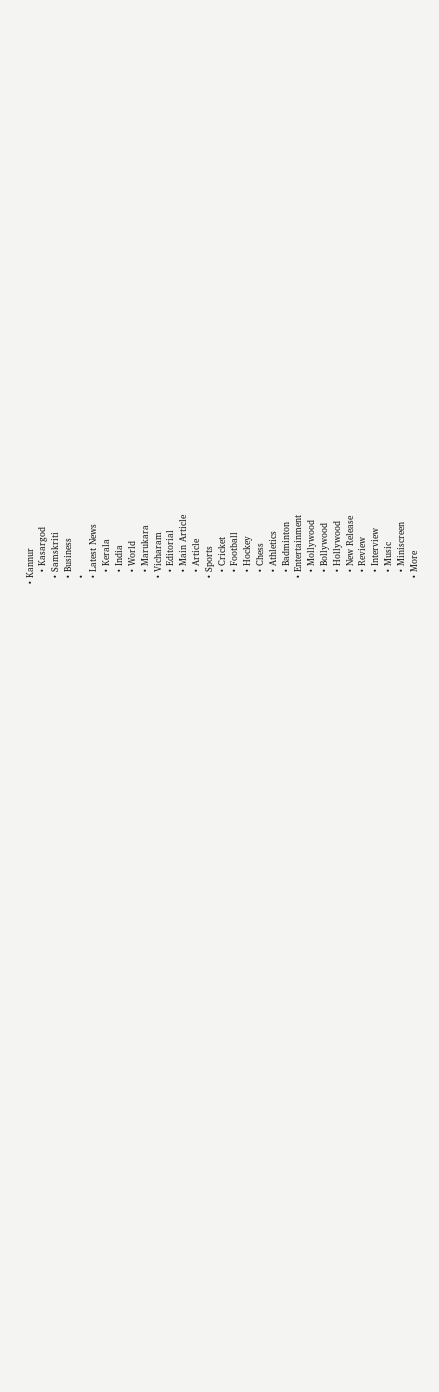• Kannur
    • Kasargod
  • Samskriti
  • Business
  •
  • Latest News
    • Kerala
    • India
    • World
    • Marukara
  • Vicharam
    • Editorial
    • Main Article
    • Article
  • Sports
    • Cricket
    • Football
    • Hockey
    • Chess
    • Athletics
    • Badminton
  • Entertainment
    • Mollywood
    • Bollywood
    • Hollywood
    • New Release
    • Review
    • Interview
    • Music
    • Miniscreen
  • More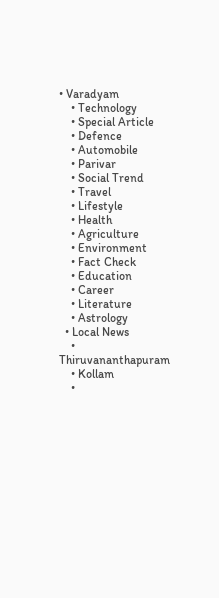• Varadyam
    • Technology
    • Special Article
    • Defence
    • Automobile
    • Parivar
    • Social Trend
    • Travel
    • Lifestyle
    • Health
    • Agriculture
    • Environment
    • Fact Check
    • Education
    • Career
    • Literature
    • Astrology
  • Local News
    • Thiruvananthapuram
    • Kollam
    •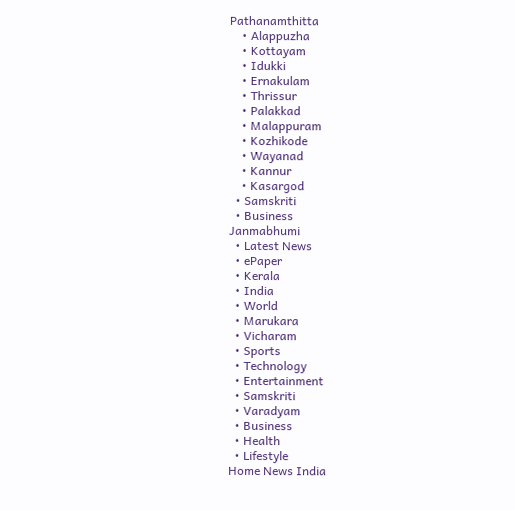Pathanamthitta
    • Alappuzha
    • Kottayam
    • Idukki
    • Ernakulam
    • Thrissur
    • Palakkad
    • Malappuram
    • Kozhikode
    • Wayanad
    • Kannur
    • Kasargod
  • Samskriti
  • Business
Janmabhumi
  • Latest News
  • ePaper
  • Kerala
  • India
  • World
  • Marukara
  • Vicharam
  • Sports
  • Technology
  • Entertainment
  • Samskriti
  • Varadyam
  • Business
  • Health
  • Lifestyle
Home News India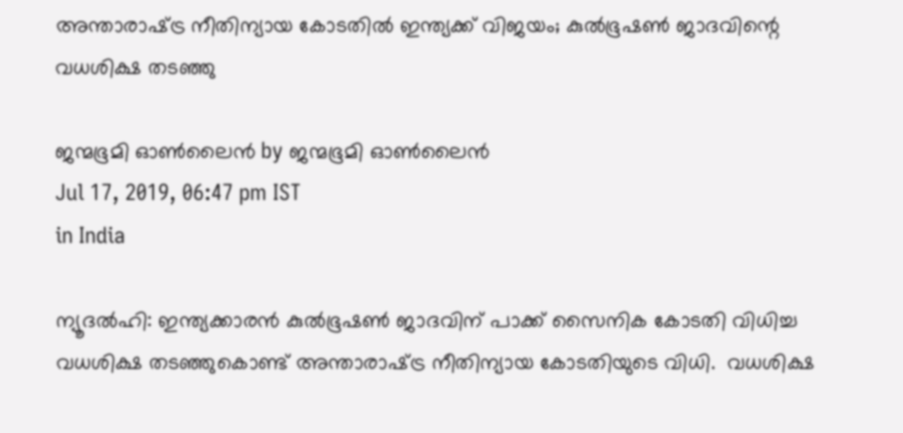അന്താരാഷ്‌ട്ര നീതിന്യായ കോടതില്‍ ഇന്ത്യക്ക് വിജയം; കുല്‍ഭൂഷണ്‍ ജാദവിന്റെ വധശിക്ഷ തടഞ്ഞു

ജന്മഭൂമി ഓണ്‍ലൈന്‍ by ജന്മഭൂമി ഓണ്‍ലൈന്‍
Jul 17, 2019, 06:47 pm IST
in India

ന്യൂദല്‍ഹി: ഇന്ത്യക്കാരന്‍ കുല്‍ഭൂഷണ്‍ ജാദവിന് പാക്ക് സൈനിക കോടതി വിധിച്ച വധശിക്ഷ തടഞ്ഞുകൊണ്ട് അന്താരാഷ്‌ട്ര നീതിന്യായ കോടതിയുടെ വിധി.  വധശിക്ഷ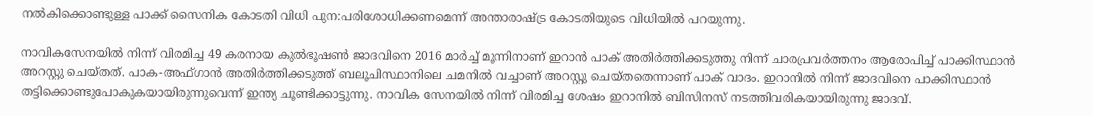നല്‍കിക്കൊണ്ടുള്ള പാക്ക് സൈനിക കോടതി വിധി പുന:പരിശോധിക്കണമെന്ന് അന്താരാഷ്‌ട്ര കോടതിയുടെ വിധിയില്‍ പറയുന്നു.

നാവികസേനയില്‍ നിന്ന് വിരമിച്ച 49 കരനായ കുല്‍ഭൂഷണ്‍ ജാദവിനെ 2016 മാര്‍ച്ച് മൂന്നിനാണ് ഇറാന്‍ പാക് അതിര്‍ത്തിക്കടുത്തു നിന്ന് ചാരപ്രവര്‍ത്തനം ആരോപിച്ച് പാക്കിസ്ഥാന്‍ അറസ്റ്റു ചെയ്തത്. പാക-അഫ്ഗാന്‍ അതിര്‍ത്തിക്കടുത്ത് ബലൂചിസ്ഥാനിലെ ചമനില്‍ വച്ചാണ് അറസ്റ്റു ചെയ്തതെന്നാണ് പാക് വാദം. ഇറാനില്‍ നിന്ന് ജാദവിനെ പാക്കിസ്ഥാന്‍ തട്ടിക്കൊണ്ടുപോകുകയായിരുന്നുവെന്ന് ഇന്ത്യ ചൂണ്ടിക്കാട്ടുന്നു. നാവിക സേനയില്‍ നിന്ന് വിരമിച്ച ശേഷം ഇറാനില്‍ ബിസിനസ് നടത്തിവരികയായിരുന്നു ജാദവ്.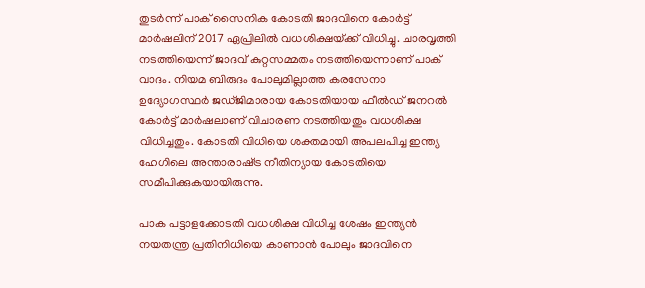തുടര്‍ന്ന് പാക് സൈനിക കോടതി ജാദവിനെ കോര്‍ട്ട് മാര്‍ഷലിന് 2017 ഏപ്രിലില്‍ വധശിക്ഷയ്‌ക്ക് വിധിച്ചു. ചാരവൃത്തി നടത്തിയെന്ന് ജാദവ് കുറ്റസമ്മതം നടത്തിയെന്നാണ് പാക് വാദം. നിയമ ബിരുദം പോലുമില്ലാത്ത കരസേനാ ഉദ്യോഗസ്ഥര്‍ ജഡ്ജിമാരായ കോടതിയായ ഫീല്‍ഡ് ജനറല്‍ കോര്‍ട്ട് മാര്‍ഷലാണ് വിചാരണ നടത്തിയതും വധശിക്ഷ വിധിച്ചതും. കോടതി വിധിയെ ശക്തമായി അപലപിച്ച ഇന്ത്യ ഹേഗിലെ അന്താരാഷ്‌ട്ര നീതിന്യായ കോടതിയെ സമീപിക്കുകയായിരുന്നു.

പാക പട്ടാളക്കോടതി വധശിക്ഷ വിധിച്ച ശേഷം ഇന്ത്യന്‍ നയതന്ത്ര പ്രതിനിധിയെ കാണാന്‍ പോലും ജാദവിനെ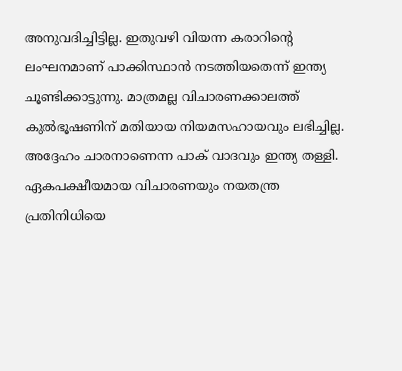അനുവദിച്ചിട്ടില്ല. ഇതുവഴി വിയന്ന കരാറിന്റെ ലംഘനമാണ് പാക്കിസ്ഥാന്‍ നടത്തിയതെന്ന് ഇന്ത്യ ചൂണ്ടിക്കാട്ടുന്നു. മാത്രമല്ല വിചാരണക്കാലത്ത് കുല്‍ഭൂഷണിന് മതിയായ നിയമസഹായവും ലഭിച്ചില്ല. അദ്ദേഹം ചാരനാണെന്ന പാക് വാദവും ഇന്ത്യ തള്ളി. ഏകപക്ഷീയമായ വിചാരണയും നയതന്ത്ര പ്രതിനിധിയെ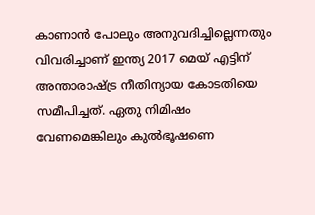കാണാന്‍ പോലും അനുവദിച്ചില്ലെന്നതും വിവരിച്ചാണ് ഇന്ത്യ 2017 മെയ് എട്ടിന് അന്താരാഷ്‌ട്ര നീതിന്യായ കോടതിയെ സമീപിച്ചത്. ഏതു നിമിഷം വേണമെങ്കിലും കുല്‍ഭൂഷണെ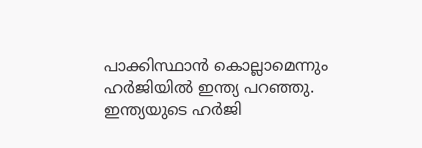പാക്കിസ്ഥാന്‍ കൊല്ലാമെന്നും ഹര്‍ജിയില്‍ ഇന്ത്യ പറഞ്ഞു. ഇന്ത്യയുടെ ഹര്‍ജി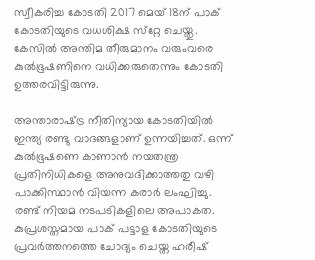സ്വീകരിച്ച കോടതി 2017 മെയ് 18ന് പാക് കോടതിയുടെ വധശിക്ഷ സ്‌റ്റേ ചെയ്തു. കേസില്‍ അന്തിമ തീരുമാനം വരുംവരെ കുല്‍ഭൂഷണിനെ വധിക്കരുതെന്നും കോടതി ഉത്തരവിട്ടിരുന്നു.

അന്താരാഷ്‌ട്ര നീതിന്യായ കോടതിയില്‍ ഇന്ത്യ രണ്ടു വാദങ്ങളാണ് ഉന്നയിച്ചത്. ഒന്ന് കുല്‍ഭൂഷണെ കാണാന്‍ നയതന്ത്ര പ്രതിനിധികളെ അനുവദിക്കാത്തതു വഴി പാക്കിസ്ഥാന്‍ വിയന്ന കരാര്‍ ലംഘിച്ചു. രണ്ട് നിയമ നടപടികളിലെ അപാകത. കുപ്രശസ്തമായ പാക് പട്ടാള കോടതിയുടെ പ്രവര്‍ത്തനത്തെ ചോദ്യം ചെയ്ത ഹരീഷ്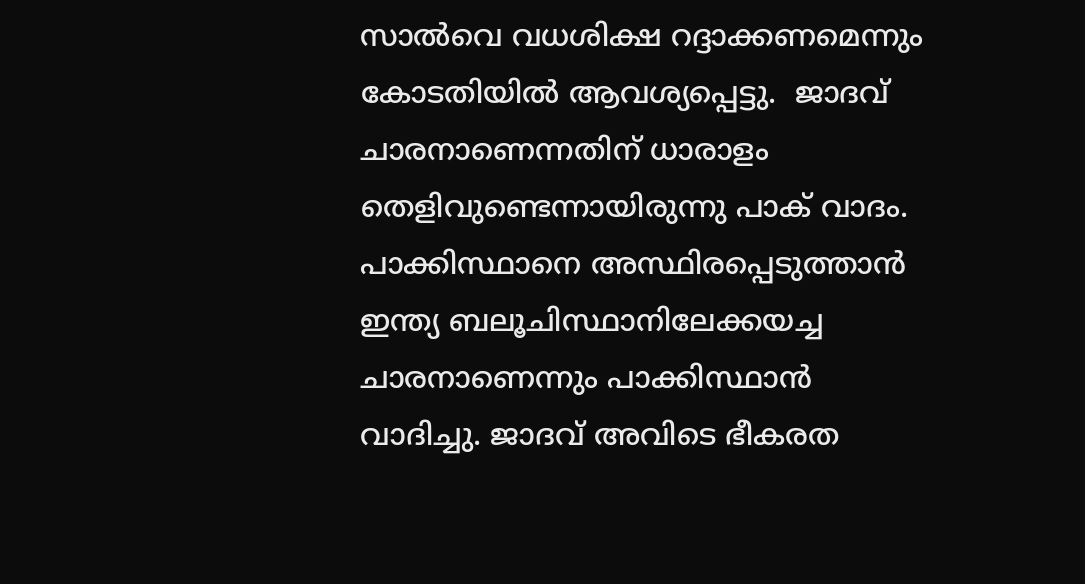സാല്‍വെ വധശിക്ഷ റദ്ദാക്കണമെന്നും കോടതിയില്‍ ആവശ്യപ്പെട്ടു.  ജാദവ് ചാരനാണെന്നതിന് ധാരാളം തെളിവുണ്ടെന്നായിരുന്നു പാക് വാദം. പാക്കിസ്ഥാനെ അസ്ഥിരപ്പെടുത്താന്‍ ഇന്ത്യ ബലൂചിസ്ഥാനിലേക്കയച്ച ചാരനാണെന്നും പാക്കിസ്ഥാന്‍ വാദിച്ചു. ജാദവ് അവിടെ ഭീകരത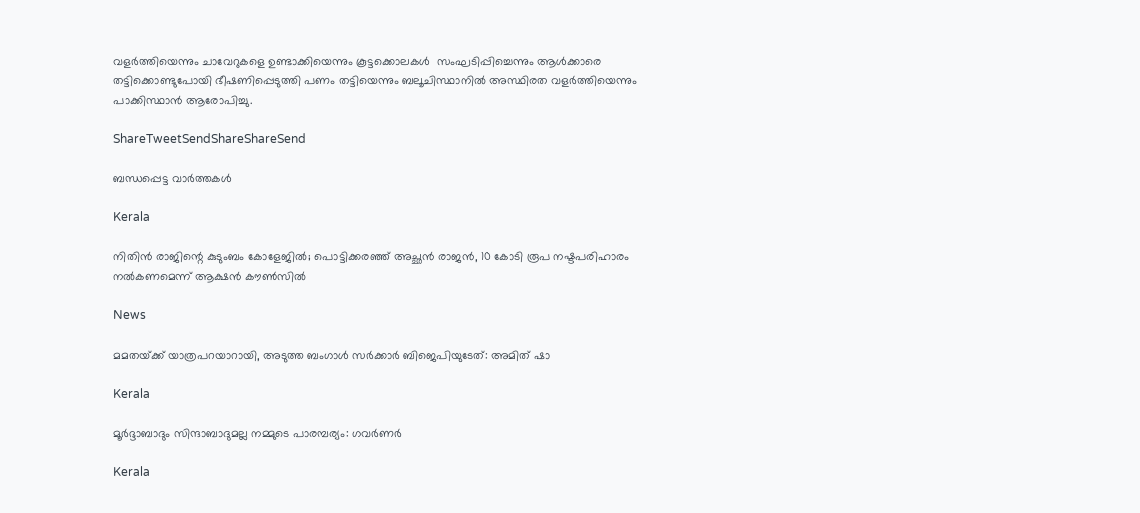വളര്‍ത്തിയെന്നും ചാവേറുകളെ ഉണ്ടാക്കിയെന്നും കൂട്ടക്കൊലകള്‍  സംഘടിപ്പിച്ചെന്നും ആള്‍ക്കാരെ തട്ടിക്കൊണ്ടുപോയി ഭീഷണിപ്പെടുത്തി പണം തട്ടിയെന്നും ബലൂചിസ്ഥാനില്‍ അസ്ഥിരത വളര്‍ത്തിയെന്നും പാക്കിസ്ഥാന്‍ ആരോപിച്ചു.

ShareTweetSendShareShareSend

ബന്ധപ്പെട്ട വാര്‍ത്തകള്‍

Kerala

നിതിൻ രാജിന്റെ കുടുംബം കോളേജിൽ; പൊട്ടിക്കരഞ്ഞ് അച്ഛൻ രാജൻ, 10 കോടി രൂപ നഷ്ടപരിഹാരം നൽകണമെന്ന് ആക്ഷൻ കൗൺസിൽ

News

മമതയ്‌ക്ക് യാത്രപറയാറായി, അടുത്ത ബംഗാൾ സർക്കാർ ബിജെപിയുടേത്: അമിത് ഷാ

Kerala

മൂർദ്ദാബാദും സിന്ദാബാദുമല്ല നമ്മുടെ പാരമ്പര്യം: ഗവർണർ

Kerala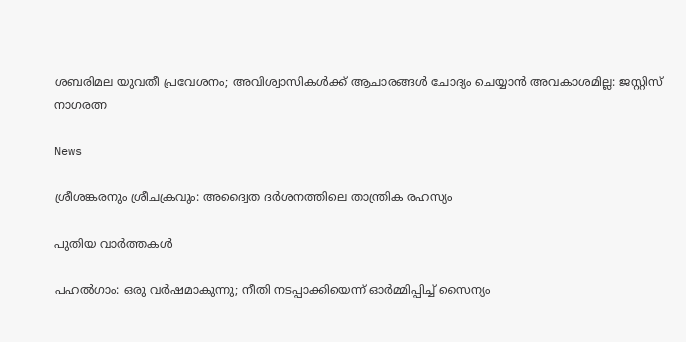ശബരിമല യുവതീ പ്രവേശനം; അവിശ്വാസികൾക്ക് ആചാരങ്ങൾ ചോദ്യം ചെയ്യാൻ അവകാശമില്ല: ജസ്റ്റിസ് നാഗരത്ന

News

ശ്രീശങ്കരനും ശ്രീചക്രവും: അദ്വൈത ദർശനത്തിലെ താന്ത്രിക രഹസ്യം

പുതിയ വാര്‍ത്തകള്‍

പഹൽഗാം: ഒരു വർഷമാകുന്നു; നീതി നടപ്പാക്കിയെന്ന് ഓർമ്മിപ്പിച്ച് സൈന്യം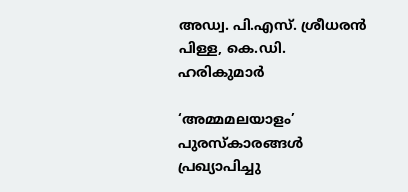അഡ്വ. പി.എസ്. ശ്രീധരന്‍ പിള്ള, കെ.ഡി. ഹരികുമാര്‍

‘അമ്മമലയാളം’ പുരസ്‌കാരങ്ങള്‍ പ്രഖ്യാപിച്ചു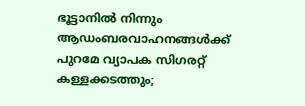ഭൂട്ടാനിൽ നിന്നും ആഡംബരവാഹനങ്ങൾക്ക് പുറമേ വ്യാപക സിഗരറ്റ് കള്ളക്കടത്തും;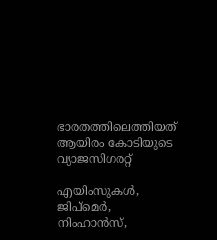ഭാരതത്തിലെത്തിയത് ആയിരം കോടിയുടെ വ്യാജസിഗരറ്റ്

എയിംസുകള്‍, ജിപ്‌മെര്‍, നിംഹാന്‍സ്,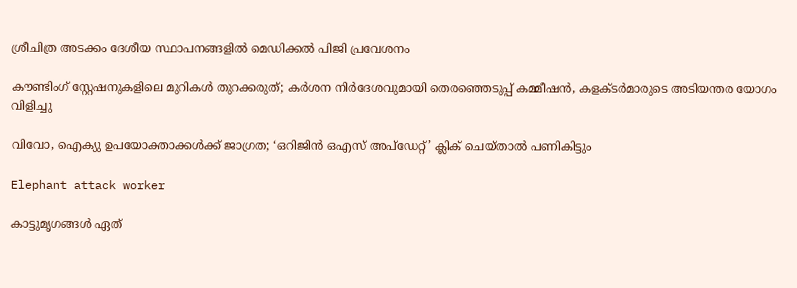ശ്രീചിത്ര അടക്കം ദേശീയ സ്ഥാപനങ്ങളില്‍ മെഡിക്കല്‍ പിജി പ്രവേശനം

കൗണ്ടിംഗ് സ്റ്റേഷനുകളിലെ മുറികള്‍ തുറക്കരുത്; കര്‍ശന നിര്‍ദേശവുമായി തെരഞ്ഞെടുപ്പ് കമ്മീഷന്‍, കളക്ടര്‍മാരുടെ അടിയന്തര യോഗം വിളിച്ചു

വിവോ, ഐക്യു ഉപയോക്താക്കള്‍ക്ക് ജാഗ്രത; ‘ഒറിജിന്‍ ഒഎസ് അപ്‌ഡേറ്റ്’ ക്ലിക് ചെയ്താല്‍ പണികിട്ടും

Elephant attack worker

കാട്ടുമൃഗങ്ങള്‍ ഏത്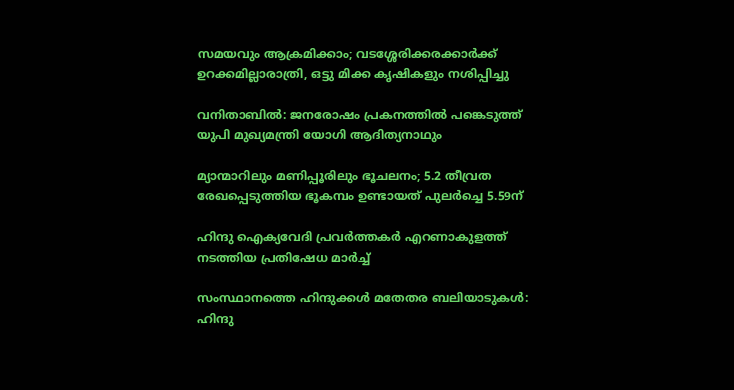സമയവും ആക്രമിക്കാം; വടശ്ശേരിക്കരക്കാര്‍ക്ക് ഉറക്കമില്ലാരാത്രി, ഒട്ടു മിക്ക കൃഷികളും നശിപ്പിച്ചു

വനിതാബിൽ: ജനരോഷം പ്രകനത്തിൽ പങ്കെടുത്ത് യുപി മുഖ്യമന്ത്രി യോഗി ആദിത്യനാഥും

മ്യാന്മാറിലും മണിപ്പൂരിലും ഭൂചലനം; 5.2 തീവ്രത രേഖപ്പെടുത്തിയ ഭൂകമ്പം ഉണ്ടായത് പുലർച്ചെ 5.59ന്

ഹിന്ദു ഐക്യവേദി പ്രവര്‍ത്തകര്‍ എറണാകുളത്ത് നടത്തിയ പ്രതിഷേധ മാര്‍ച്ച്

സംസ്ഥാനത്തെ ഹിന്ദുക്കള്‍ മതേതര ബലിയാടുകള്‍: ഹിന്ദു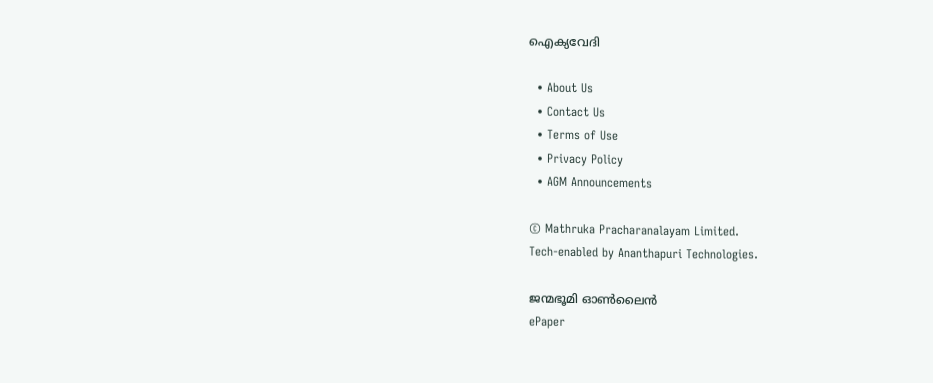ഐക്യവേദി

  • About Us
  • Contact Us
  • Terms of Use
  • Privacy Policy
  • AGM Announcements

© Mathruka Pracharanalayam Limited.
Tech-enabled by Ananthapuri Technologies.

ജന്മഭൂമി ഓണ്‍ലൈന്‍
ePaper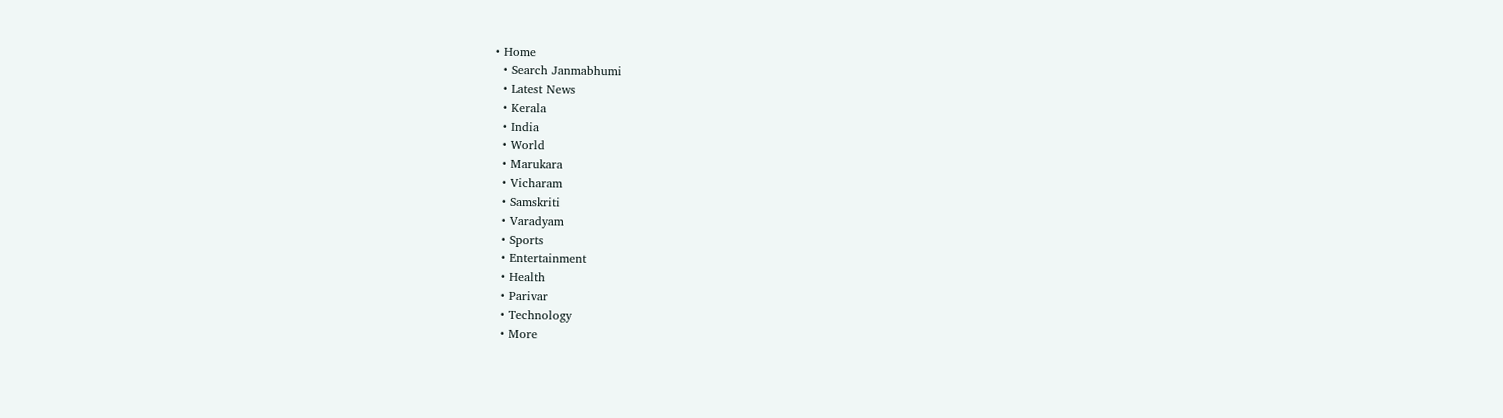• Home
  • Search Janmabhumi
  • Latest News
  • Kerala
  • India
  • World
  • Marukara
  • Vicharam
  • Samskriti
  • Varadyam
  • Sports
  • Entertainment
  • Health
  • Parivar
  • Technology
  • More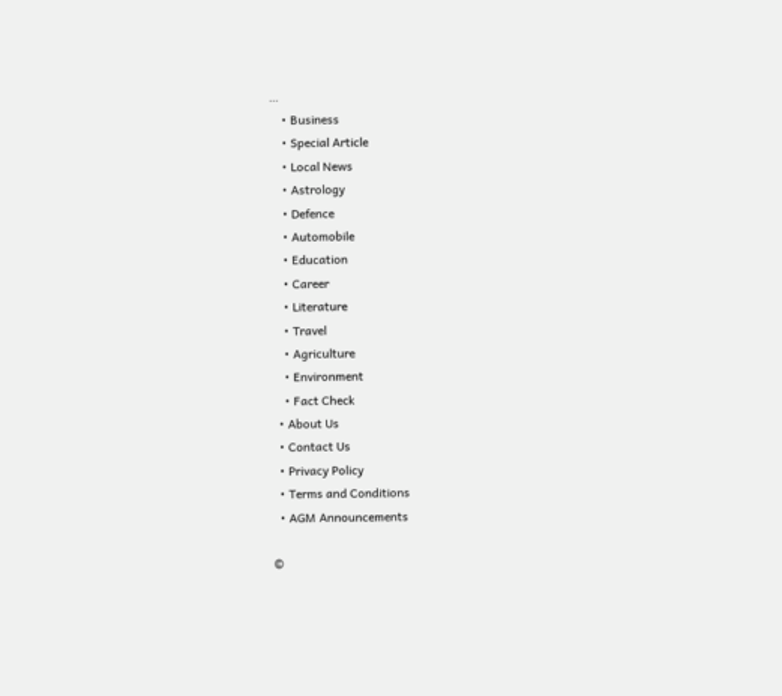…
    • Business
    • Special Article
    • Local News
    • Astrology
    • Defence
    • Automobile
    • Education
    • Career
    • Literature
    • Travel
    • Agriculture
    • Environment
    • Fact Check
  • About Us
  • Contact Us
  • Privacy Policy
  • Terms and Conditions
  • AGM Announcements

©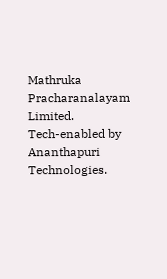Mathruka Pracharanalayam Limited.
Tech-enabled by Ananthapuri Technologies.